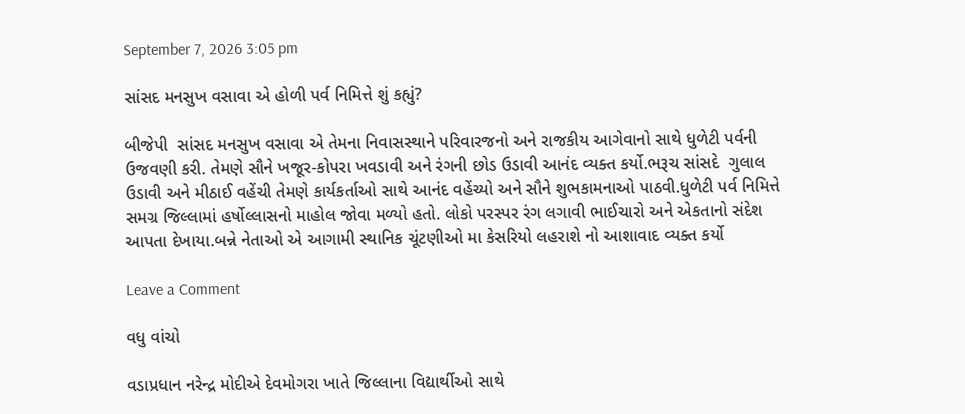September 7, 2026 3:05 pm

સાંસદ મનસુખ વસાવા એ હોળી પર્વ નિમિત્તે શું કહ્યું?

બીજેપી  સાંસદ મનસુખ વસાવા એ તેમના નિવાસસ્થાને પરિવારજનો અને રાજકીય આગેવાનો સાથે ધુળેટી પર્વની ઉજવણી કરી. તેમણે સૌને ખજૂર-કોપરા ખવડાવી અને રંગની છોડ ઉડાવી આનંદ વ્યક્ત કર્યો.ભરૂચ સાંસદે  ગુલાલ ઉડાવી અને મીઠાઈ વહેંચી તેમણે કાર્યકર્તાઓ સાથે આનંદ વહેંચ્યો અને સૌને શુભકામનાઓ પાઠવી.ધુળેટી પર્વ નિમિત્તે સમગ્ર જિલ્લામાં હર્ષોલ્લાસનો માહોલ જોવા મળ્યો હતો. લોકો પરસ્પર રંગ લગાવી ભાઈચારો અને એકતાનો સંદેશ આપતા દેખાયા.બન્ને નેતાઓ એ આગામી સ્થાનિક ચૂંટણીઓ મા કેસરિયો લહરાશે નો આશાવાદ વ્યક્ત કર્યો

Leave a Comment

વધુ વાંચો

વડાપ્રધાન નરેન્દ્ર મોદીએ દેવમોગરા ખાતે જિલ્લાના વિદ્યાર્થીઓ સાથે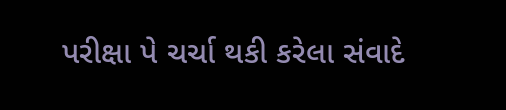પરીક્ષા પે ચર્ચા થકી કરેલા સંવાદે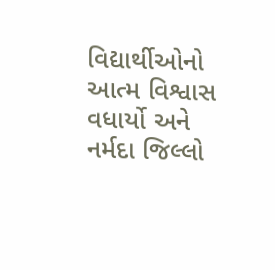વિદ્યાર્થીઓનો આત્મ વિશ્વાસ વધાર્યો અને નર્મદા જિલ્લો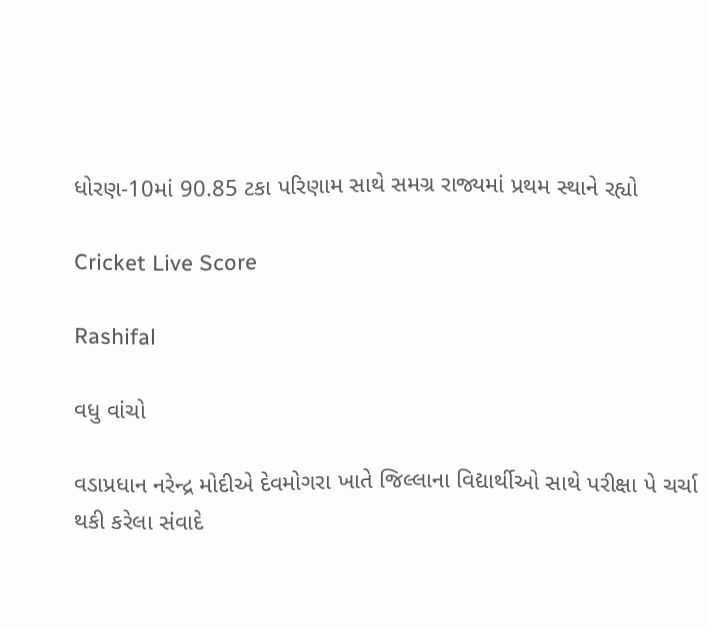ધોરણ-10માં 90.85 ટકા પરિણામ સાથે સમગ્ર રાજ્યમાં પ્રથમ સ્થાને રહ્યો

Cricket Live Score

Rashifal

વધુ વાંચો

વડાપ્રધાન નરેન્દ્ર મોદીએ દેવમોગરા ખાતે જિલ્લાના વિદ્યાર્થીઓ સાથે પરીક્ષા પે ચર્ચા થકી કરેલા સંવાદે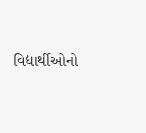વિદ્યાર્થીઓનો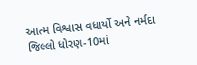આત્મ વિશ્વાસ વધાર્યો અને નર્મદા જિલ્લો ધોરણ-10માં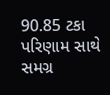90.85 ટકા પરિણામ સાથે સમગ્ર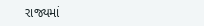રાજ્યમાં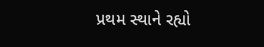પ્રથમ સ્થાને રહ્યો